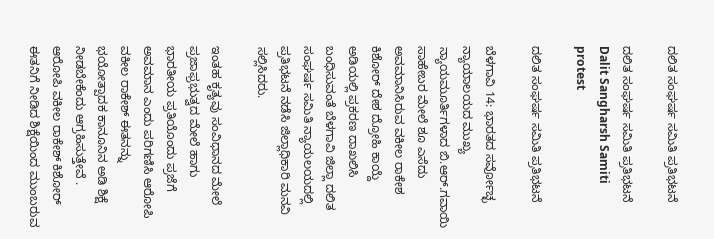ದಲಿತ ಸಂಘರ್ಷ ಸಮಿತಿ ಪ್ರತಿಭಟನೆ

ದಲಿತ ಸಂಘರ್ಷ ಸಮಿತಿ ಪ್ರತಿಭಟನೆ Dalit Sangharsh Samiti protest

ದಲಿತ ಸಂಘರ್ಷ ಸಮಿತಿ ಪ್ರತಿಭಟನೆ

ಬೆಳಗಾವಿ 14: ಭಾರತದ ಸರ್ವೋಚ್ಛ ನ್ಯಾಯಾಲಯದ ಮುಖ್ಯ ನ್ಯಾಯಮೂರ್ತಿಗಳಾದ ಬಿ.ಆರ್‌.ಗವಾಯಿ ಸಾಹೇಬರ ಮೇಲೆ ಶೂ ಎಸೆದು ಅವಮಾನಿಸಿರುವ ವಕೀಲ ರಾಕೇಶ ಕಿಶೋರ್ ದೇಶ ದ್ರೋಹಿ ಕಾಯ್ದೆ ಅಡಿಯಲ್ಲಿ ಪ್ರಕರಣ ದಾಖಲಿಸಿ ಬಂಧಿಸುವಂತೆ ಬೆಳಗಾವಿ ಜಿಲ್ಲಾ ದಲಿತ ಸಂಘರ್ಷ ಸಮಿತಿ ನ್ಯಾಯಲಯದಲ್ಲಿ ಪ್ರತಿಭಟನೆ ನಡೆಸಿ ಜಿಲ್ಲಾಧಿಕಾರಿ ಮನವಿ ಸಲ್ಲಿಸಿದರು.

ಇಂತಹ ಕೃತ್ಯವು ಸಂವಿಧಾನದ ಮೇಲೆ ಪ್ರಜಾಫ್ರಭುತ್ವದ ಮೇಲೆ ಹಾಗು ಭಾರತೀಯ ಪ್ರತಿಯೊಂದು ಪ್ರಜೆಗೆ ಅವಮಾನ ಎಂದು ಪರಿಗಣಿಸಿ ಆರೋಪಿ ವಕೀಲ ರಾಕೇಶ್ ಈತನನ್ನು ಭಯೋತ್ಪಾದಕ ಕಾನೂನಿನ ಅಡಿ ಶಿಕ್ಷೆ ನೀಡಬೇಕೆಂದು ಆಗ್ರಹಿಸುತ್ತೇವೆ . ಆರೋಪಿ ವಕೀಲ ರಾಕೇಶ್ ಕಿಶೋರ್ ಈತನಿಗೆ ನೀಡಿದ ಶಿಕ್ಷೆಯಿಂದ ಮುಂಬರುವ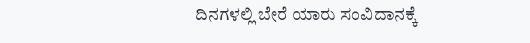ದಿನಗಳಲ್ಲಿ ಬೇರೆ ಯಾರು ಸಂವಿದಾನಕ್ಕೆ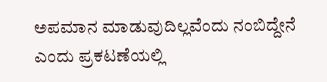ಅಪಮಾನ ಮಾಡುವುದಿಲ್ಲವೆಂದು ನಂಬಿದ್ದೇನೆ ಎಂದು ಪ್ರಕಟಣೆಯಲ್ಲಿ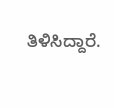ತಿಳಿಸಿದ್ದಾರೆ.